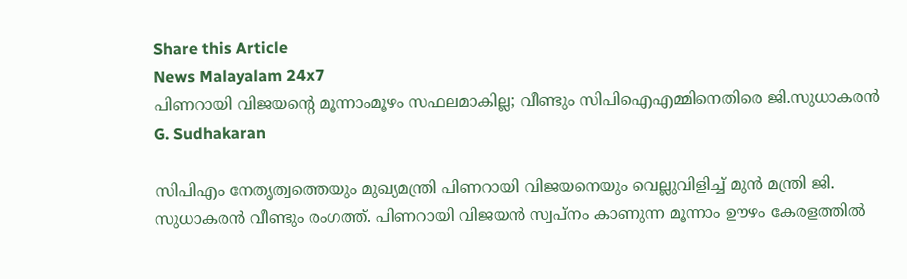Share this Article
News Malayalam 24x7
പിണറായി വിജയന്റെ മൂന്നാംമൂഴം സഫലമാകില്ല; വീണ്ടും സിപിഐഎമ്മിനെതിരെ ജി.സുധാകരന്‍
G. Sudhakaran

സിപിഎം നേതൃത്വത്തെയും മുഖ്യമന്ത്രി പിണറായി വിജയനെയും വെല്ലുവിളിച്ച് മുൻ മന്ത്രി ജി. സുധാകരൻ വീണ്ടും രംഗത്ത്. പിണറായി വിജയൻ സ്വപ്നം കാണുന്ന മൂന്നാം ഊഴം കേരളത്തിൽ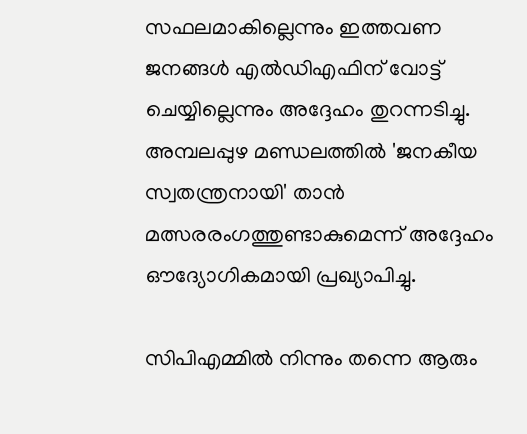സഫലമാകില്ലെന്നും ഇത്തവണ ജനങ്ങൾ എൽഡിഎഫിന് വോട്ട് ചെയ്യില്ലെന്നും അദ്ദേഹം തുറന്നടിച്ചു. അമ്പലപ്പുഴ മണ്ഡലത്തിൽ 'ജനകീയ സ്വതന്ത്രനായി' താൻ മത്സരരംഗത്തുണ്ടാകുമെന്ന് അദ്ദേഹം ഔദ്യോഗികമായി പ്രഖ്യാപിച്ചു.

സിപിഎമ്മിൽ നിന്നും തന്നെ ആരും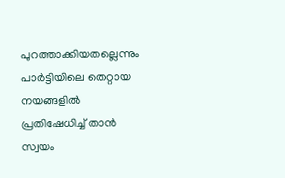പുറത്താക്കിയതല്ലെന്നും പാർട്ടിയിലെ തെറ്റായ നയങ്ങളിൽ പ്രതിഷേധിച്ച് താൻ സ്വയം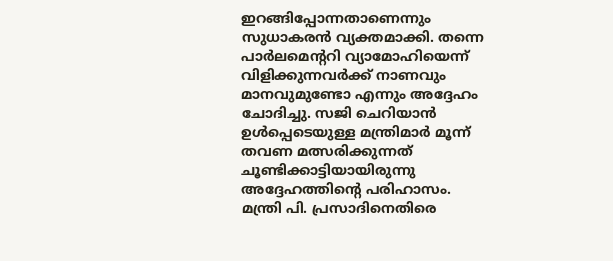ഇറങ്ങിപ്പോന്നതാണെന്നും സുധാകരൻ വ്യക്തമാക്കി. തന്നെ പാർലമെന്ററി വ്യാമോഹിയെന്ന് വിളിക്കുന്നവർക്ക് നാണവും മാനവുമുണ്ടോ എന്നും അദ്ദേഹം ചോദിച്ചു. സജി ചെറിയാൻ ഉൾപ്പെടെയുള്ള മന്ത്രിമാർ മൂന്ന് തവണ മത്സരിക്കുന്നത് ചൂണ്ടിക്കാട്ടിയായിരുന്നു അദ്ദേഹത്തിന്റെ പരിഹാസം. മന്ത്രി പി. പ്രസാദിനെതിരെ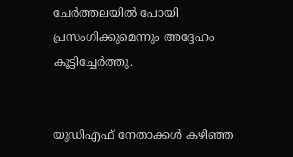ചേർത്തലയിൽ പോയി പ്രസംഗിക്കുമെന്നും അദ്ദേഹം കൂട്ടിച്ചേർത്തു.


യുഡിഎഫ് നേതാക്കൾ കഴിഞ്ഞ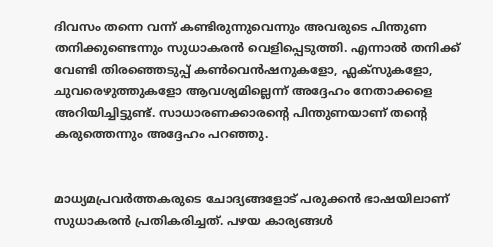ദിവസം തന്നെ വന്ന് കണ്ടിരുന്നുവെന്നും അവരുടെ പിന്തുണ തനിക്കുണ്ടെന്നും സുധാകരൻ വെളിപ്പെടുത്തി. എന്നാൽ തനിക്ക് വേണ്ടി തിരഞ്ഞെടുപ്പ് കൺവെൻഷനുകളോ, ഫ്ലക്സുകളോ, ചുവരെഴുത്തുകളോ ആവശ്യമില്ലെന്ന് അദ്ദേഹം നേതാക്കളെ അറിയിച്ചിട്ടുണ്ട്. സാധാരണക്കാരന്റെ പിന്തുണയാണ് തന്റെ കരുത്തെന്നും അദ്ദേഹം പറഞ്ഞു.


മാധ്യമപ്രവർത്തകരുടെ ചോദ്യങ്ങളോട് പരുക്കൻ ഭാഷയിലാണ് സുധാകരൻ പ്രതികരിച്ചത്. പഴയ കാര്യങ്ങൾ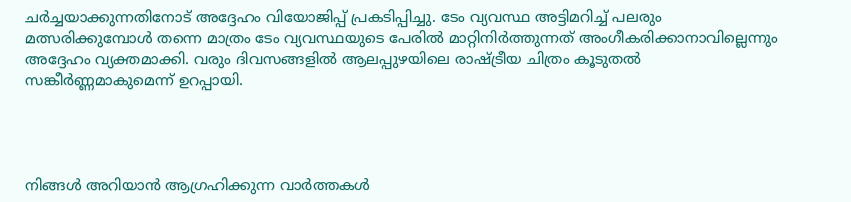ചർച്ചയാക്കുന്നതിനോട് അദ്ദേഹം വിയോജിപ്പ് പ്രകടിപ്പിച്ചു. ടേം വ്യവസ്ഥ അട്ടിമറിച്ച് പലരും മത്സരിക്കുമ്പോൾ തന്നെ മാത്രം ടേം വ്യവസ്ഥയുടെ പേരിൽ മാറ്റിനിർത്തുന്നത് അംഗീകരിക്കാനാവില്ലെന്നും അദ്ദേഹം വ്യക്തമാക്കി. വരും ദിവസങ്ങളിൽ ആലപ്പുഴയിലെ രാഷ്ട്രീയ ചിത്രം കൂടുതൽ സങ്കീർണ്ണമാകുമെന്ന് ഉറപ്പായി.




നിങ്ങൾ അറിയാൻ ആഗ്രഹിക്കുന്ന വാർത്തകൾ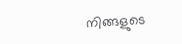നിങ്ങളുടെ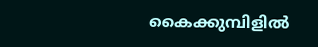കൈക്കുമ്പിളിൽ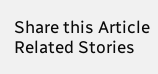Share this Article
Related Stories